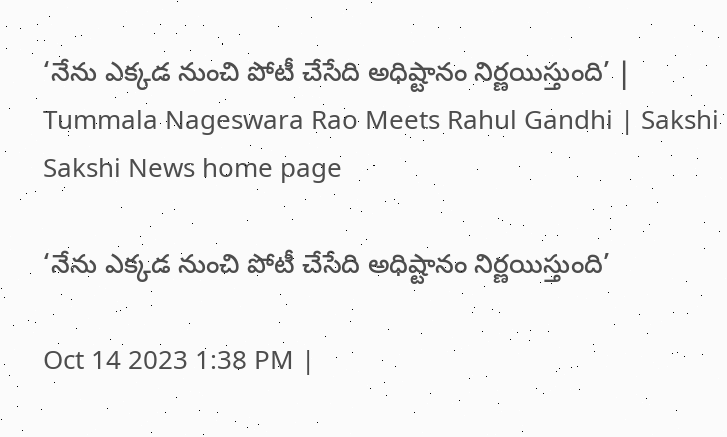‘నేను ఎక్కడ నుంచి పోటీ చేసేది అధిష్టానం నిర్ణయిస్తుంది’ | Tummala Nageswara Rao Meets Rahul Gandhi | Sakshi
Sakshi News home page

‘నేను ఎక్కడ నుంచి పోటీ చేసేది అధిష్టానం నిర్ణయిస్తుంది’

Oct 14 2023 1:38 PM |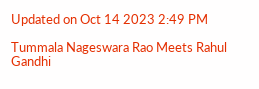Updated on Oct 14 2023 2:49 PM

Tummala Nageswara Rao Meets Rahul Gandhi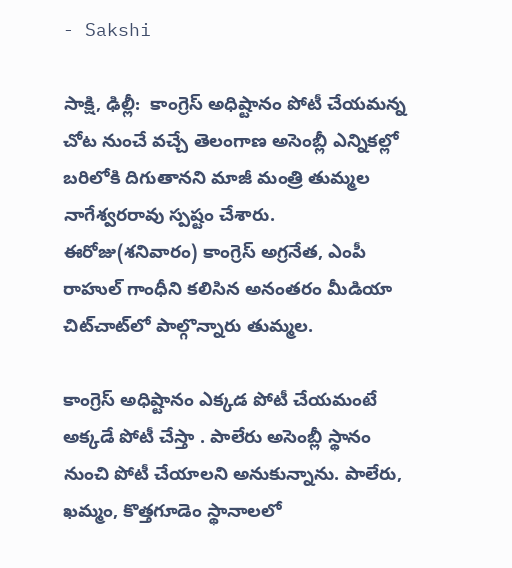- Sakshi

సాక్షి, ఢిల్లీ:  కాంగ్రెస్‌ అధిష్టానం పోటీ చేయమన్న చోట నుంచే వచ్చే తెలంగాణ అసెంబ్లీ ఎన్నికల్లో బరిలోకి దిగుతానని మాజీ మంత్రి తుమ్మల నాగేశ్వరరావు స్పష్టం చేశారు. ఈరోజు(శనివారం) కాంగ్రెస్‌ అగ్రనేత, ఎంపీ రాహుల్‌ గాంధీని కలిసిన అనంతరం మీడియా చిట్‌చాట్‌లో పాల్గొన్నారు తుమ్మల.

కాంగ్రెస్ అధిష్టానం ఎక్కడ పోటీ చేయమంటే అక్కడే పోటీ చేస్తా . పాలేరు అసెంబ్లీ స్థానం నుంచి పోటీ చేయాలని అనుకున్నాను. పాలేరు, ఖమ్మం, కొత్తగూడెం స్థానాలలో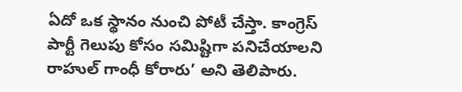ఏదో ఒక స్థానం నుంచి పోటీ చేస్తా. కాంగ్రెస్ పార్టీ గెలుపు కోసం సమిష్టిగా పనిచేయాలని రాహుల్ గాంధీ కోరారు’ అని తెలిపారు.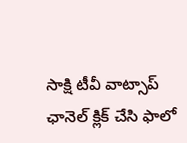సాక్షి టీవీ వాట్సాప్‌ ఛానెల్‌ క్లిక్‌ చేసి ఫాలో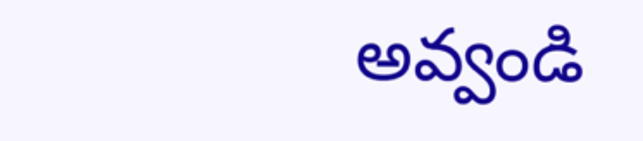అవ్వండి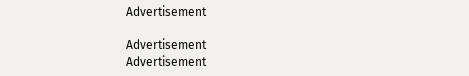Advertisement

Advertisement
Advertisement